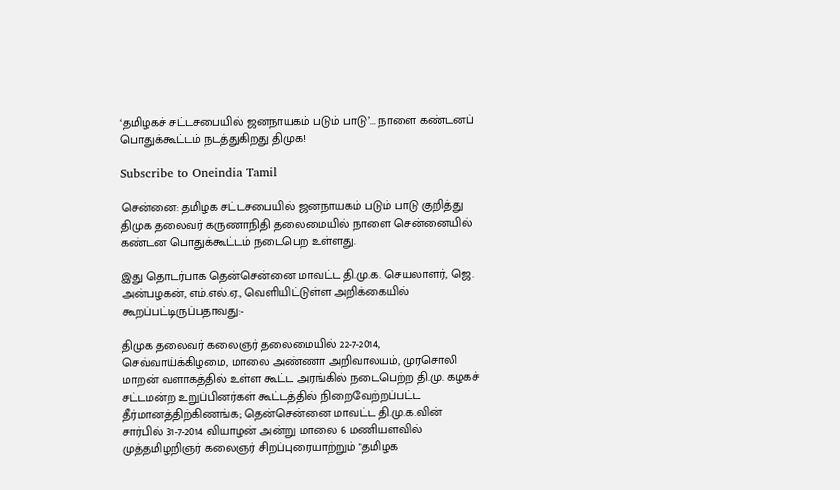‘தமிழகச் சட்டசபையில் ஜனநாயகம் படும் பாடு’... நாளை கண்டனப் பொதுக்கூட்டம் நடத்துகிறது திமுக!

Subscribe to Oneindia Tamil

சென்னை: தமிழக சட்டசபையில் ஜனநாயகம் படும் பாடு குறித்து திமுக தலைவர் கருணாநிதி தலைமையில் நாளை சென்னையில் கண்டன பொதுக்கூட்டம் நடைபெற உள்ளது.

இது தொடர்பாக தென்சென்னை மாவட்ட தி.மு.க. செயலாளர், ஜெ. அன்பழகன், எம்.எல்.ஏ., வெளியிட்டுள்ள அறிக்கையில் கூறப்பட்டிருப்பதாவது:-

திமுக தலைவர் கலைஞர் தலைமையில் 22-7-2014, செவ்வாய்க்கிழமை, மாலை அண்ணா அறிவாலயம், முரசொலி மாறன் வளாகத்தில் உள்ள கூட்ட அரங்கில் நடைபெற்ற தி.மு. கழகச் சட்டமன்ற உறுப்பினர்கள் கூட்டத்தில் நிறைவேற்றப்பட்ட தீர்மானத்திற்கிணங்க; தென்சென்னை மாவட்ட தி.மு.க.வின் சார்பில் 31-7-2014 வியாழன் அன்று மாலை 6 மணியளவில் முத்தமிழறிஞர் கலைஞர் சிறப்புரையாற்றும் "தமிழக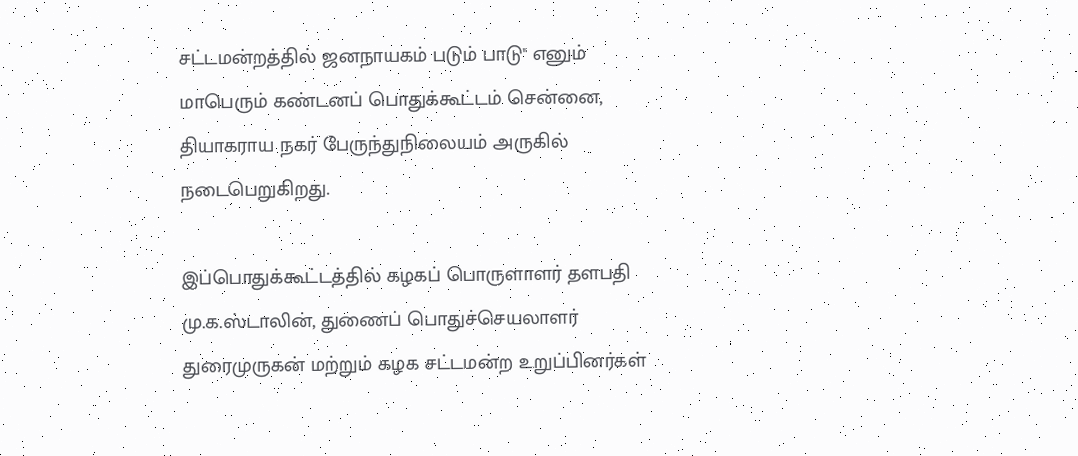சட்டமன்றத்தில் ஜனநாயகம் படும் பாடு" எனும் மாபெரும் கண்டனப் பொதுக்கூட்டம் சென்னை, தியாகராய நகர் பேருந்துநிலையம் அருகில் நடைபெறுகிறது.

இப்பொதுக்கூட்டத்தில் கழகப் பொருளாளர் தளபதி மு.க.ஸ்டாலின், துணைப் பொதுச்செயலாளர் துரைமுருகன் மற்றும் கழக சட்டமன்ற உறுப்பினர்கள்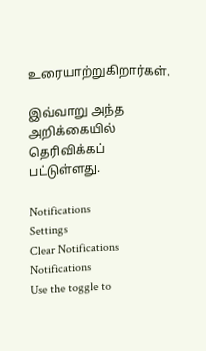உரையாற்றுகிறார்கள்.

இவ்வாறு அந்த அறிக்கையில் தெரிவிக்கப் பட்டுள்ளது.

Notifications
Settings
Clear Notifications
Notifications
Use the toggle to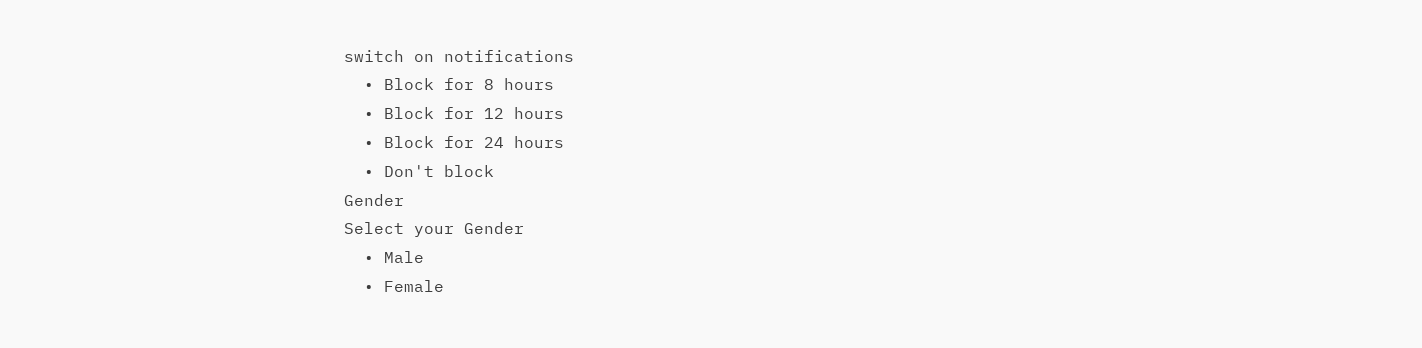switch on notifications
  • Block for 8 hours
  • Block for 12 hours
  • Block for 24 hours
  • Don't block
Gender
Select your Gender
  • Male
  • Female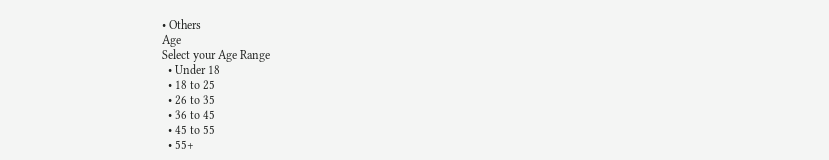• Others
Age
Select your Age Range
  • Under 18
  • 18 to 25
  • 26 to 35
  • 36 to 45
  • 45 to 55
  • 55+